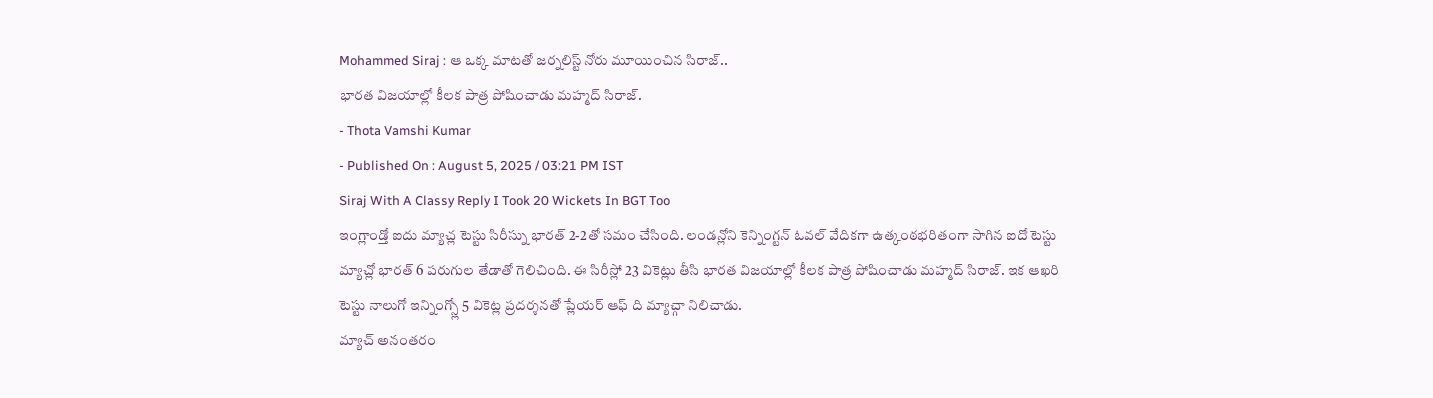Mohammed Siraj : ఆ ఒక్క మాటతో జర్నలిస్ట్ నోరు మూయించిన సిరాజ్..
భారత విజయాల్లో కీలక పాత్ర పోషించాడు మహ్మద్ సిరాజ్.
- Thota Vamshi Kumar
- Published On : August 5, 2025 / 03:21 PM IST
Siraj With A Classy Reply I Took 20 Wickets In BGT Too
ఇంగ్లాండ్తో ఐదు మ్యాచ్ల టెస్టు సిరీస్ను భారత్ 2-2తో సమం చేసింది. లండన్లోని కెన్నింగ్టన్ ఓవల్ వేదికగా ఉత్కంఠభరితంగా సాగిన ఐదో టెస్టు మ్యాచ్లో భారత్ 6 పరుగుల తేడాతో గెలిచింది. ఈ సిరీస్లో 23 వికెట్లు తీసి భారత విజయాల్లో కీలక పాత్ర పోషించాడు మహ్మద్ సిరాజ్. ఇక ఆఖరి టెస్టు నాలుగో ఇన్నింగ్స్లో 5 వికెట్ల ప్రదర్శనతో ప్లేయర్ ఆఫ్ ది మ్యాచ్గా నిలిచాడు.
మ్యాచ్ అనంతరం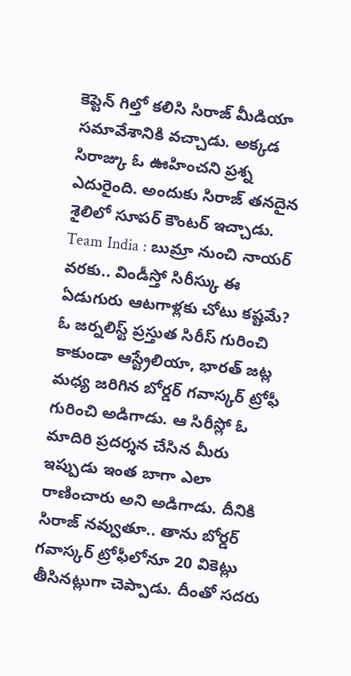కెప్టెన్ గిల్తో కలిసి సిరాజ్ మీడియా సమావేశానికి వచ్చాడు. అక్కడ సిరాజ్కు ఓ ఊహించని ప్రశ్న ఎదురైంది. అందుకు సిరాజ్ తనదైన శైలిలో సూపర్ కౌంటర్ ఇచ్చాడు.
Team India : బుమ్రా నుంచి నాయర్ వరకు.. విండీస్తో సిరీస్కు ఈ ఏడుగురు ఆటగాళ్లకు చోటు కష్టమే?
ఓ జర్నలిస్ట్ ప్రస్తుత సిరీస్ గురించి కాకుండా ఆస్ట్రేలియా, భారత్ జట్ల మధ్య జరిగిన బోర్డర్ గవాస్కర్ ట్రోఫీ గురించి అడిగాడు. ఆ సిరీస్లో ఓ మాదిరి ప్రదర్శన చేసిన మీరు ఇప్పుడు ఇంత బాగా ఎలా రాణించారు అని అడిగాడు. దీనికి సిరాజ్ నవ్వుతూ.. తాను బోర్డర్ గవాస్కర్ ట్రోఫీలోనూ 20 వికెట్లు తీసినట్లుగా చెప్పాడు. దీంతో సదరు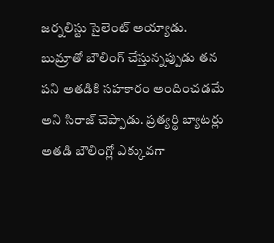జర్నలిస్టు సైలెంట్ అయ్యాడు.
బుమ్రాతో బౌలింగ్ చేస్తున్నప్పుడు తన పని అతడికి సహకారం అందించడమే అని సిరాజ్ చెప్పాడు. ప్రత్యర్థి బ్యాటర్లు అతడి బౌలింగ్లో ఎక్కువగా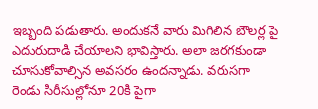ఇబ్బంది పడుతారు. అందుకనే వారు మిగిలిన బౌలర్ల పై ఎదురుదాడి చేయాలని భావిస్తారు. అలా జరగకుండా చూసుకోవాల్సిన అవసరం ఉందన్నాడు. వరుసగా రెండు సిరీసుల్లోనూ 20కి పైగా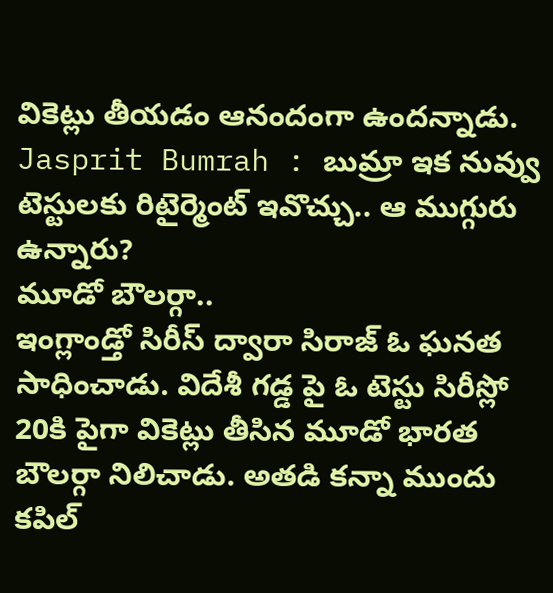వికెట్లు తీయడం ఆనందంగా ఉందన్నాడు.
Jasprit Bumrah : బుమ్రా ఇక నువ్వు టెస్టులకు రిటైర్మెంట్ ఇవొచ్చు.. ఆ ముగ్గురు ఉన్నారు?
మూడో బౌలర్గా..
ఇంగ్లాండ్తో సిరీస్ ద్వారా సిరాజ్ ఓ ఘనత సాధించాడు. విదేశీ గడ్డ పై ఓ టెస్టు సిరీస్లో 20కి పైగా వికెట్లు తీసిన మూడో భారత బౌలర్గా నిలిచాడు. అతడి కన్నా ముందు కపిల్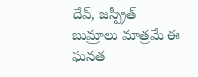దేవ్, జస్ప్రీత్ బుమ్రాలు మాత్రమే ఈ ఘనత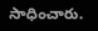సాధించారు.